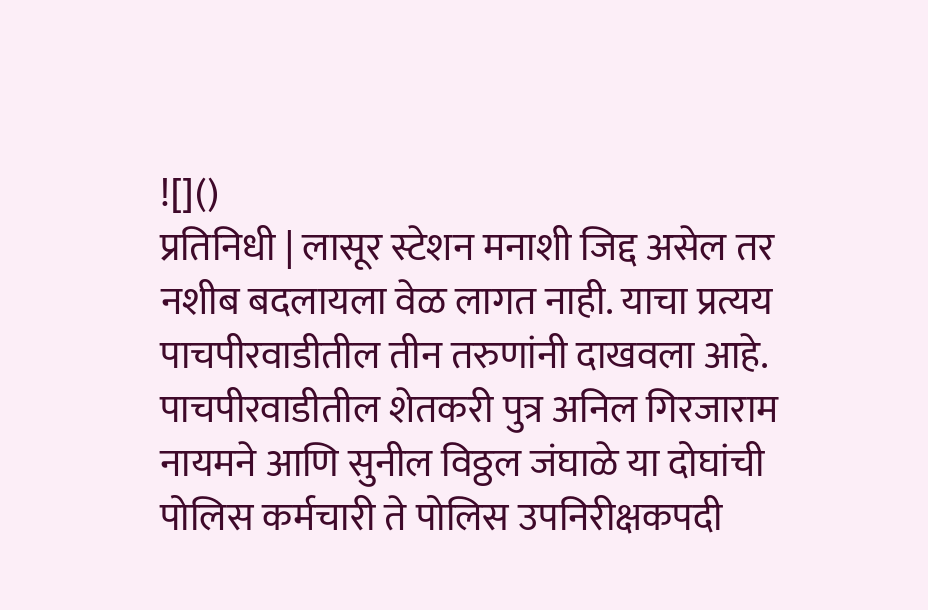![]()
प्रतिनिधी | लासूर स्टेशन मनाशी जिद्द असेल तर नशीब बदलायला वेळ लागत नाही. याचा प्रत्यय पाचपीरवाडीतील तीन तरुणांनी दाखवला आहे. पाचपीरवाडीतील शेतकरी पुत्र अनिल गिरजाराम नायमने आणि सुनील विठ्ठल जंघाळे या दोघांची पोलिस कर्मचारी ते पोलिस उपनिरीक्षकपदी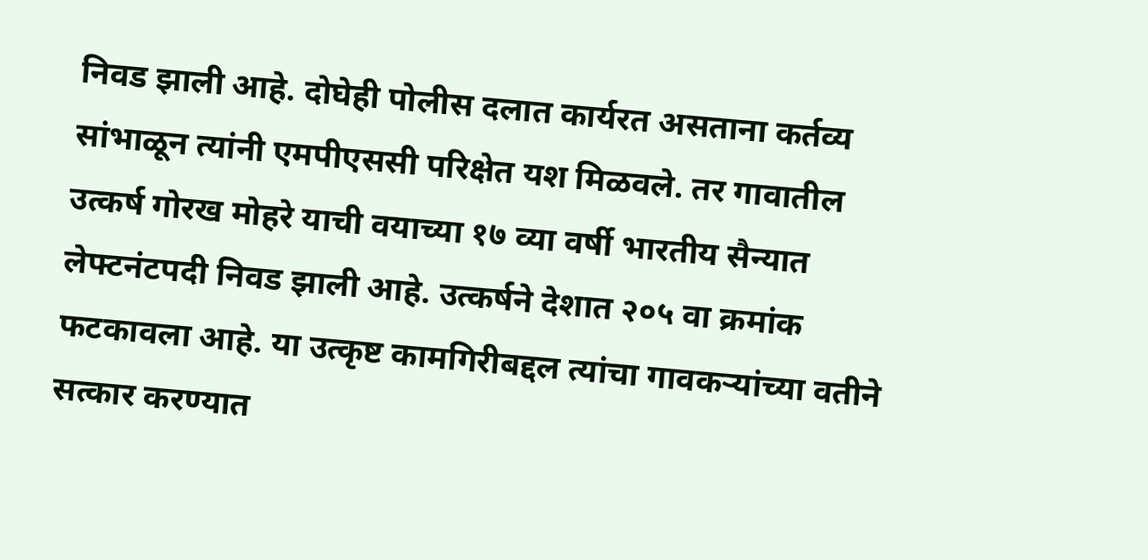निवड झाली आहे. दोघेही पोलीस दलात कार्यरत असताना कर्तव्य सांभाळून त्यांनी एमपीएससी परिक्षेत यश मिळवले. तर गावातील उत्कर्ष गोरख मोहरे याची वयाच्या १७ व्या वर्षी भारतीय सैन्यात लेफ्टनंटपदी निवड झाली आहे. उत्कर्षने देशात २०५ वा क्रमांक फटकावला आहे. या उत्कृष्ट कामगिरीबद्दल त्यांचा गावकऱ्यांच्या वतीने सत्कार करण्यात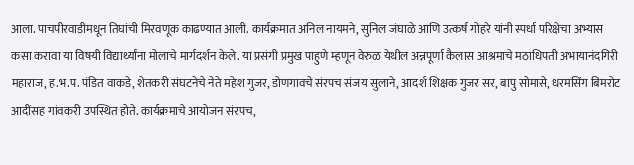आला. पाचपीरवाडीमधून तिघांची मिरवणूक काढण्यात आली. कार्यक्रमात अनिल नायमने, सुनिल जंघाळे आणि उत्कर्ष गोहरे यांनी स्पर्धा परिक्षेचा अभ्यास कसा करावा या विषयी विद्यार्थ्यांना मोलाचे मार्गदर्शन केले. या प्रसंगी प्रमुख पाहुणे म्हणून वेरुळ येथील अन्नपूर्णा कैलास आश्रमाचे मठाधिपती अभायानंदगिरी महाराज, ह.भ.प. पंडित वाकडे, शेतकरी संघटनेचे नेते महेश गुजर, डोणगावचे संरपच संजय सुलाने, आदर्श शिक्षक गुजर सर, बापु सोमासे, धरमसिंग बिमरोट आदींसह गांवकरी उपस्थित होते. कार्यक्रमाचे आयोजन संरपच,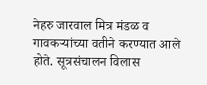नेहरु जारवाल मित्र मंडळ व गावकऱ्यांच्या वतीने करण्यात आले होते. सूत्रसंचालन विलास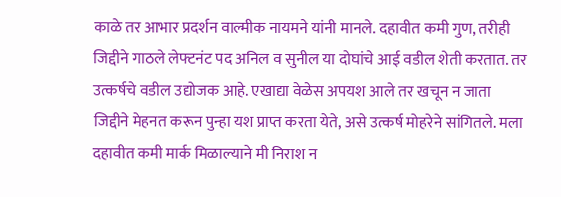काळे तर आभार प्रदर्शन वाल्मीक नायमने यांनी मानले. दहावीत कमी गुण, तरीही जिद्दीने गाठले लेफ्टनंट पद अनिल व सुनील या दोघांचे आई वडील शेती करतात. तर उत्कर्षचे वडील उद्योजक आहे. एखाद्या वेळेस अपयश आले तर खचून न जाता जिद्दीने मेहनत करून पुन्हा यश प्राप्त करता येते, असे उत्कर्ष मोहरेने सांगितले. मला दहावीत कमी मार्क मिळाल्याने मी निराश न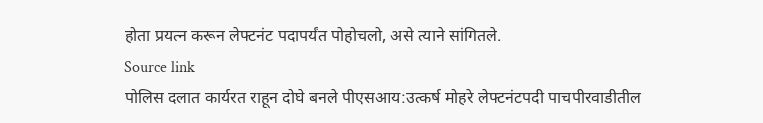होता प्रयत्न करून लेफ्टनंट पदापर्यंत पोहोचलो, असे त्याने सांगितले.
Source link
पोलिस दलात कार्यरत राहून दोघे बनले पीएसआय:उत्कर्ष मोहरे लेफ्टनंटपदी पाचपीरवाडीतील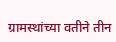ग्रामस्थांच्या वतीने तीन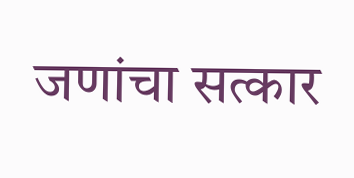जणांचा सत्कार